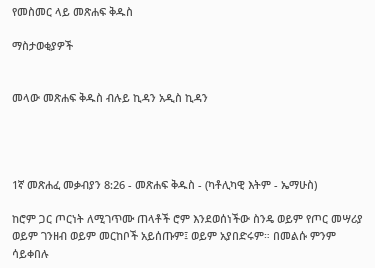የመስመር ላይ መጽሐፍ ቅዱስ

ማስታወቂያዎች


መላው መጽሐፍ ቅዱስ ብሉይ ኪዳን አዲስ ኪዳን




1ኛ መጽሐፈ መቃብያን 8:26 - መጽሐፍ ቅዱስ - (ካቶሊካዊ እትም - ኤማሁስ)

ከሮም ጋር ጦርነት ለሚገጥሙ ጠላቶች ሮም እንደወሰነችው ስንዴ ወይም የጦር መሣሪያ ወይም ገንዘብ ወይም መርከቦች አይሰጡም፤ ወይም አያበድሩም። በመልሱ ምንም ሳይቀበሉ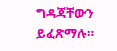ግዳጃቸውን ይፈጽማሉ።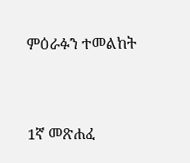ምዕራፉን ተመልከት



1ኛ መጽሐፈ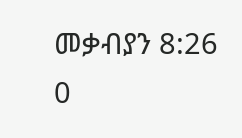መቃብያን 8:26
0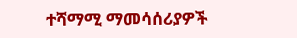ተሻማሚ ማመሳሰሪያዎች